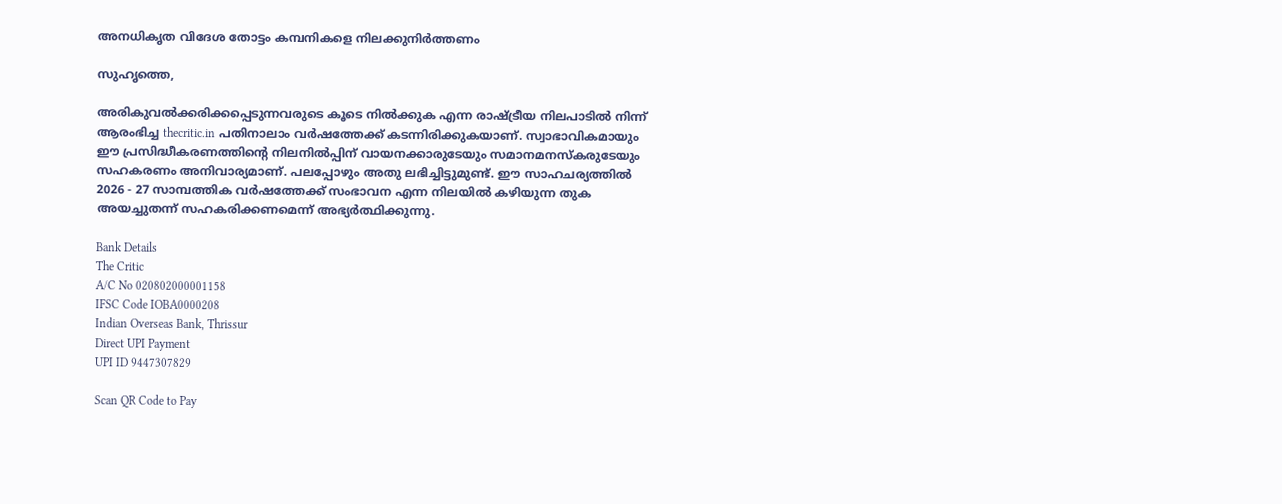അനധികൃത വിദേശ തോട്ടം കമ്പനികളെ നിലക്കുനിര്‍ത്തണം

സുഹൃത്തെ,

അരികുവല്‍ക്കരിക്കപ്പെടുന്നവരുടെ കൂടെ നില്‍ക്കുക എന്ന രാഷ്ട്രീയ നിലപാടില്‍ നിന്ന് ആരംഭിച്ച thecritic.in പതിനാലാം വര്‍ഷത്തേക്ക് കടന്നിരിക്കുകയാണ്. സ്വാഭാവികമായും ഈ പ്രസിദ്ധീകരണത്തിന്റെ നിലനില്‍പ്പിന് വായനക്കാരുടേയും സമാനമനസ്‌കരുടേയും സഹകരണം അനിവാര്യമാണ്. പലപ്പോഴും അതു ലഭിച്ചിട്ടുമുണ്ട്. ഈ സാഹചര്യത്തില്‍ 2026 - 27 സാമ്പത്തിക വര്‍ഷത്തേക്ക് സംഭാവന എന്ന നിലയില്‍ കഴിയുന്ന തുക അയച്ചുതന്ന് സഹകരിക്കണമെന്ന് അഭ്യര്‍ത്ഥിക്കുന്നു.

Bank Details
The Critic
A/C No 020802000001158
IFSC Code IOBA0000208
Indian Overseas Bank, Thrissur
Direct UPI Payment
UPI ID 9447307829

Scan QR Code to Pay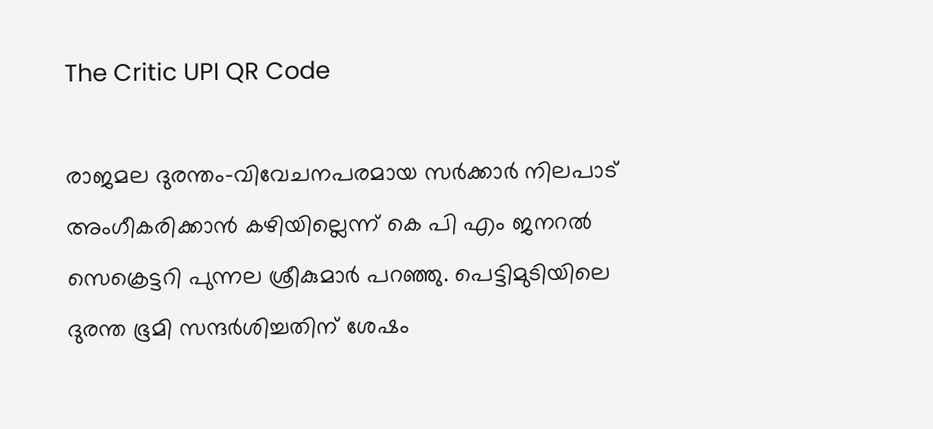The Critic UPI QR Code

രാജമല ദുരന്തം-വിവേചനപരമായ സര്‍ക്കാര്‍ നിലപാട് അംഗീകരിക്കാന്‍ കഴിയില്ലെന്ന് കെ പി എം ജനറല്‍ സെക്രെട്ടറി പുന്നല ശ്രീകുമാര്‍ പറഞ്ഞു. പെട്ടിമുടിയിലെ ദുരന്ത ഭൂമി സന്ദര്‍ശിച്ചതിന് ശേഷം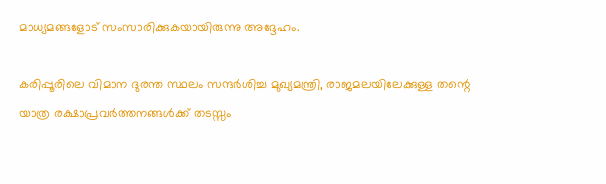മാധ്യമങ്ങളോട് സംസാരിക്കുകയായിരുന്നു അദ്ദേഹം.

കരിപ്പൂരിലെ വിമാന ദുരന്ത സ്ഥലം സന്ദര്‍ശിച്ച മുഖ്യമന്ത്രി, രാജമലയിലേക്കുള്ള തന്റെ യാത്ര രക്ഷാപ്രവര്‍ത്തനങ്ങള്‍ക്ക് തടസ്സം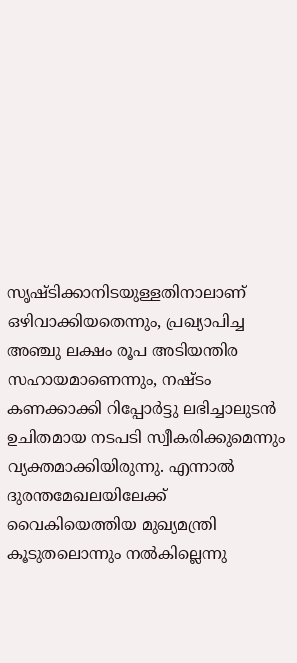സൃഷ്ടിക്കാനിടയുള്ളതിനാലാണ് ഒഴിവാക്കിയതെന്നും, പ്രഖ്യാപിച്ച അഞ്ചു ലക്ഷം രൂപ അടിയന്തിര സഹായമാണെന്നും, നഷ്ടം കണക്കാക്കി റിപ്പോര്‍ട്ടു ലഭിച്ചാലുടന്‍ ഉചിതമായ നടപടി സ്വീകരിക്കുമെന്നും വ്യക്തമാക്കിയിരുന്നു. എന്നാല്‍ ദുരന്തമേഖലയിലേക്ക് വൈകിയെത്തിയ മുഖ്യമന്ത്രി കൂടുതലൊന്നും നല്‍കില്ലെന്നു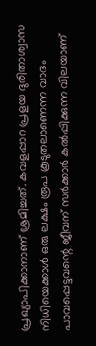പ്രഖ്യാപിക്കാനാണ് ശ്രമിച്ചത്. കവളപ്പാറ പ്രളയ ദുരിതാശ്വാസ നിധിയെക്കാള്‍ ഒരു ലക്ഷം രൂപ കൂടുതലാണെന്ന വാദം പാവപ്പെട്ടവന്റെ ജീവന് സര്‍ക്കാര്‍ കല്‍പ്പിക്കുന്ന വിലയാണ്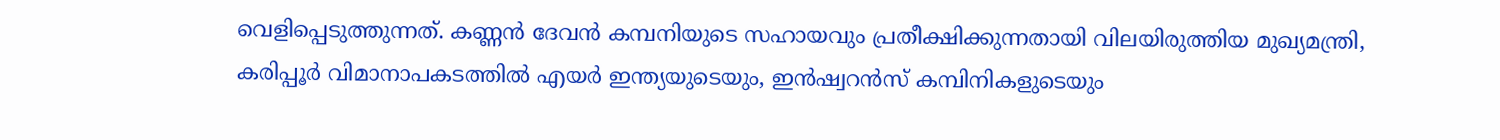വെളിപ്പെടുത്തുന്നത്. കണ്ണന്‍ ദേവന്‍ കമ്പനിയുടെ സഹായവും പ്രതീക്ഷിക്കുന്നതായി വിലയിരുത്തിയ മുഖ്യമന്ത്രി, കരിപ്പൂര്‍ വിമാനാപകടത്തില്‍ എയര്‍ ഇന്ത്യയുടെയും, ഇന്‍ഷ്വറന്‍സ് കമ്പിനികളുടെയും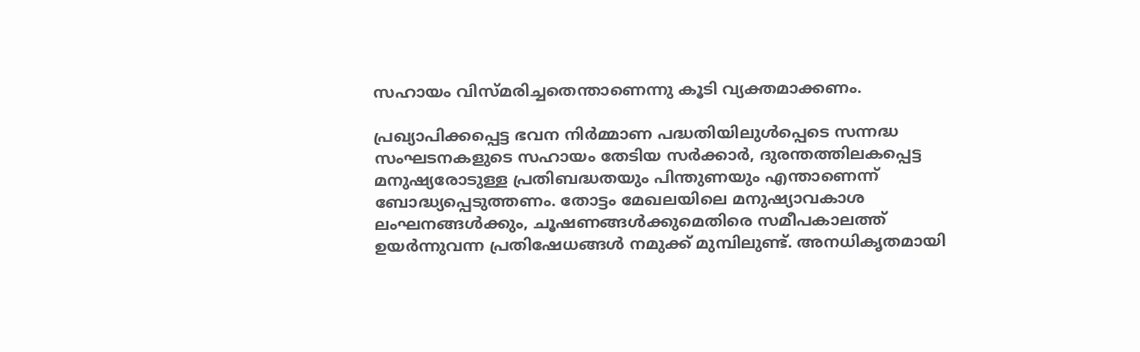സഹായം വിസ്മരിച്ചതെന്താണെന്നു കൂടി വ്യക്തമാക്കണം.

പ്രഖ്യാപിക്കപ്പെട്ട ഭവന നിര്‍മ്മാണ പദ്ധതിയിലുള്‍പ്പെടെ സന്നദ്ധ സംഘടനകളുടെ സഹായം തേടിയ സര്‍ക്കാര്‍, ദുരന്തത്തിലകപ്പെട്ട മനുഷ്യരോടുള്ള പ്രതിബദ്ധതയും പിന്തുണയും എന്താണെന്ന് ബോദ്ധ്യപ്പെടുത്തണം. തോട്ടം മേഖലയിലെ മനുഷ്യാവകാശ ലംഘനങ്ങള്‍ക്കും, ചൂഷണങ്ങള്‍ക്കുമെതിരെ സമീപകാലത്ത് ഉയര്‍ന്നുവന്ന പ്രതിഷേധങ്ങള്‍ നമുക്ക് മുമ്പിലുണ്ട്. അനധികൃതമായി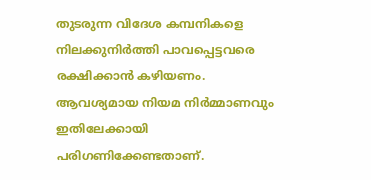തുടരുന്ന വിദേശ കമ്പനികളെ നിലക്കുനിര്‍ത്തി പാവപ്പെട്ടവരെ രക്ഷിക്കാന്‍ കഴിയണം. ആവശ്യമായ നിയമ നിര്‍മ്മാണവും ഇതിലേക്കായി പരിഗണിക്കേണ്ടതാണ്.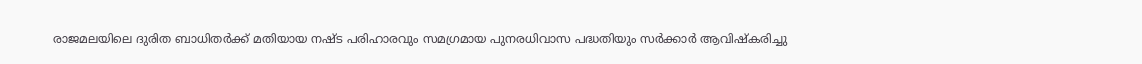രാജമലയിലെ ദുരിത ബാധിതര്‍ക്ക് മതിയായ നഷ്ട പരിഹാരവും സമഗ്രമായ പുനരധിവാസ പദ്ധതിയും സര്‍ക്കാര്‍ ആവിഷ്‌കരിച്ചു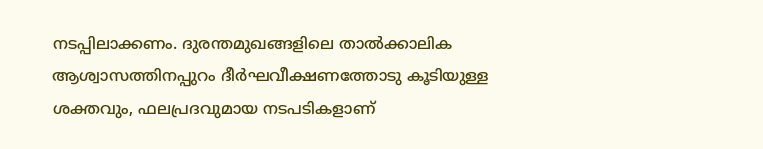നടപ്പിലാക്കണം. ദുരന്തമുഖങ്ങളിലെ താല്‍ക്കാലിക ആശ്വാസത്തിനപ്പുറം ദീര്‍ഘവീക്ഷണത്തോടു കൂടിയുള്ള ശക്തവും, ഫലപ്രദവുമായ നടപടികളാണ്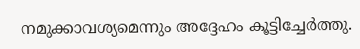നമുക്കാവശ്യമെന്നും അദ്ദേഹം കൂട്ടിച്ചേര്‍ത്തു.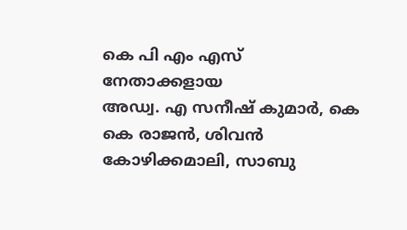കെ പി എം എസ് നേതാക്കളായ
അഡ്വ. എ സനീഷ് കുമാര്‍, കെ കെ രാജന്‍, ശിവന്‍ കോഴിക്കമാലി, സാബു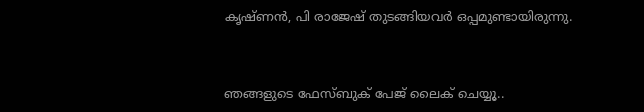കൃഷ്ണന്‍, പി രാജേഷ് തുടങ്ങിയവര്‍ ഒപ്പമുണ്ടായിരുന്നു.


ഞങ്ങളുടെ ഫേസ്ബുക് പേജ് ലൈക് ചെയ്യൂ..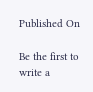Published On

Be the first to write a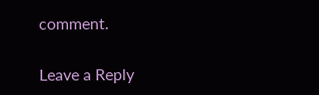comment.

Leave a Reply